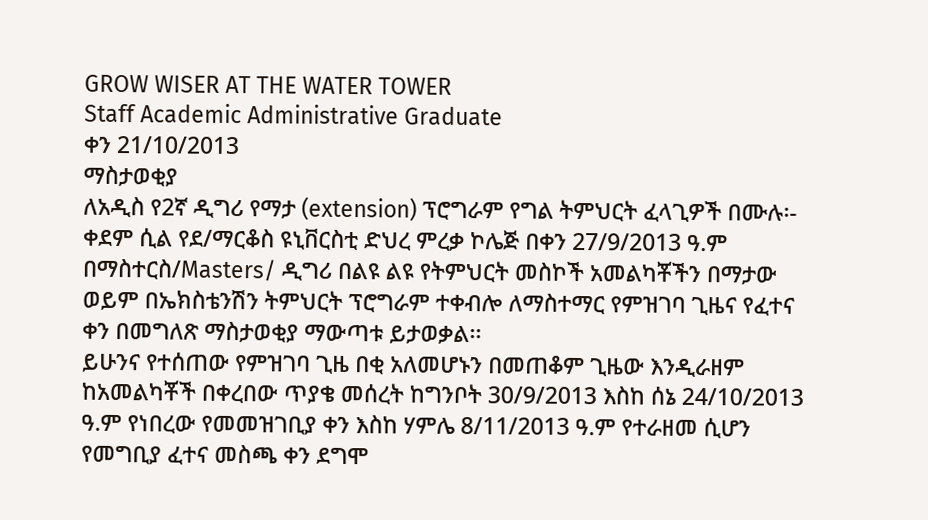GROW WISER AT THE WATER TOWER
Staff Academic Administrative Graduate
ቀን 21/10/2013
ማስታወቂያ
ለአዲስ የ2ኛ ዲግሪ የማታ (extension) ፕሮግራም የግል ትምህርት ፈላጊዎች በሙሉ፡-
ቀደም ሲል የደ/ማርቆስ ዩኒቨርስቲ ድህረ ምረቃ ኮሌጅ በቀን 27/9/2013 ዓ.ም በማስተርስ/Masters/ ዲግሪ በልዩ ልዩ የትምህርት መስኮች አመልካቾችን በማታው ወይም በኤክስቴንሽን ትምህርት ፕሮግራም ተቀብሎ ለማስተማር የምዝገባ ጊዜና የፈተና ቀን በመግለጽ ማስታወቂያ ማውጣቱ ይታወቃል፡፡
ይሁንና የተሰጠው የምዝገባ ጊዜ በቂ አለመሆኑን በመጠቆም ጊዜው እንዲራዘም ከአመልካቾች በቀረበው ጥያቄ መሰረት ከግንቦት 30/9/2013 እስከ ሰኔ 24/10/2013 ዓ.ም የነበረው የመመዝገቢያ ቀን እስከ ሃምሌ 8/11/2013 ዓ.ም የተራዘመ ሲሆን የመግቢያ ፈተና መስጫ ቀን ደግሞ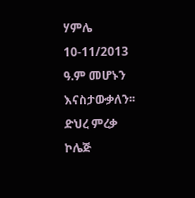ሃምሌ 10-11/2013 ዓ.ም መሆኑን እናስታውቃለን፡፡
ድህረ ምረቃ ኮሌጅ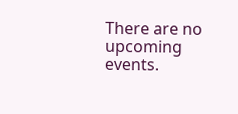There are no upcoming events.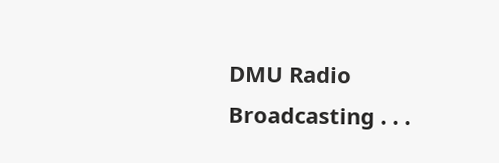DMU Radio Broadcasting . . .